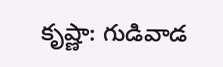కృష్ణా: గుడివాడ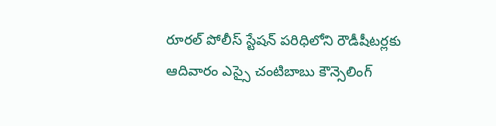రూరల్ పోలీస్ స్టేషన్ పరిధిలోని రౌడీషీటర్లకు ఆదివారం ఎస్సై చంటిబాబు కౌన్సెలింగ్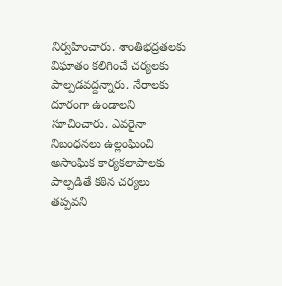నిర్వహించారు. శాంతిభద్రతలకు విఘాతం కలిగించే చర్యలకు పాల్పడవద్దన్నారు. నేరాలకు దూరంగా ఉండాలని సూచించారు. ఎవరైనా నిబంధనలు ఉల్లంఘించి అసాంఘిక కార్యకలాపాలకు పాల్పడితే కఠిన చర్యలు తప్పవని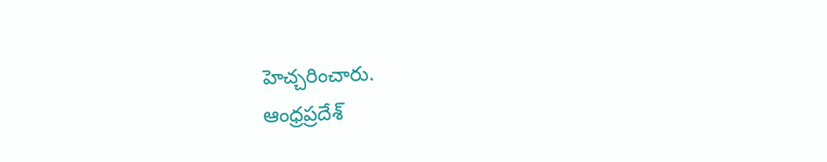హెచ్చరించారు.
ఆంధ్రప్రదేశ్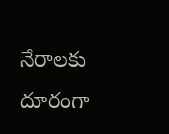నేరాలకు దూరంగా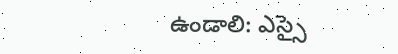ఉండాలి: ఎస్సై